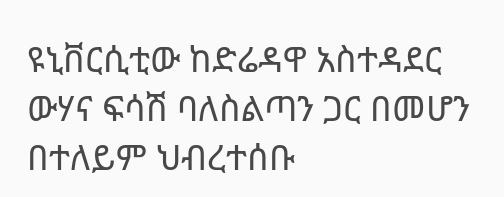ዩኒቨርሲቲው ከድሬዳዋ አስተዳደር ውሃና ፍሳሽ ባለስልጣን ጋር በመሆን በተለይም ህብረተሰቡ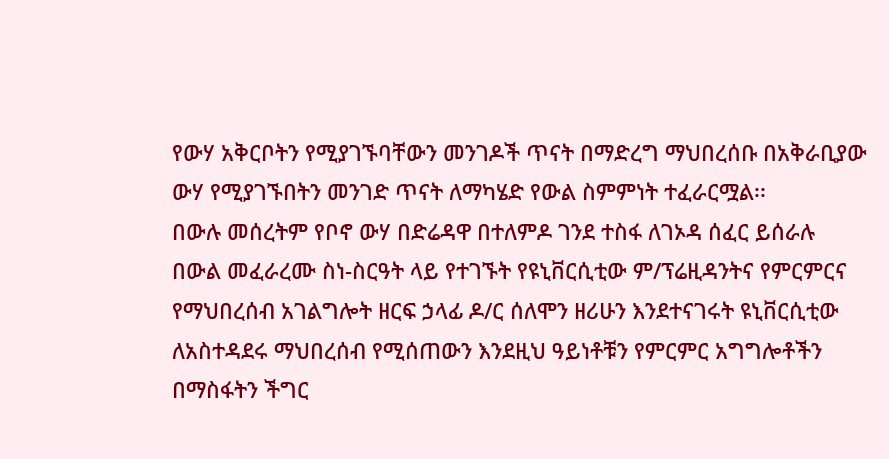የውሃ አቅርቦትን የሚያገኙባቸውን መንገዶች ጥናት በማድረግ ማህበረሰቡ በአቅራቢያው ውሃ የሚያገኙበትን መንገድ ጥናት ለማካሄድ የውል ስምምነት ተፈራርሟል፡፡
በውሉ መሰረትም የቦኖ ውሃ በድሬዳዋ በተለምዶ ገንደ ተስፋ ለገኦዳ ሰፈር ይሰራሉ
በውል መፈራረሙ ስነ-ስርዓት ላይ የተገኙት የዩኒቨርሲቲው ም/ፕሬዚዳንትና የምርምርና የማህበረሰብ አገልግሎት ዘርፍ ኃላፊ ዶ/ር ሰለሞን ዘሪሁን እንደተናገሩት ዩኒቨርሲቲው ለአስተዳደሩ ማህበረሰብ የሚሰጠውን እንደዚህ ዓይነቶቹን የምርምር አግግሎቶችን በማስፋትን ችግር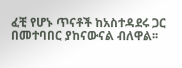ፈቺ የሆኑ ጥናቶች ከአስተዳደሩ ጋር በመተባበር ያከናውናል ብለዋል፡፡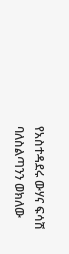የአስተዳደሩ ውሃና ፍሳሽ ባለስልጣንን ወክለው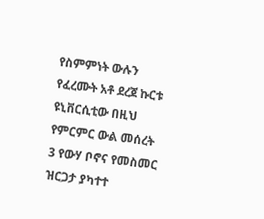የስምምነት ውሉን የፈረሙት አቶ ደረጀ ኩርቱ ዩኒቨርሲቲው በዚህ የምርምር ውል መሰረት 3 የውሃ ቦኖና የመስመር ዝርጋታ ያካተተ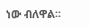ነው ብለዋል፡፡